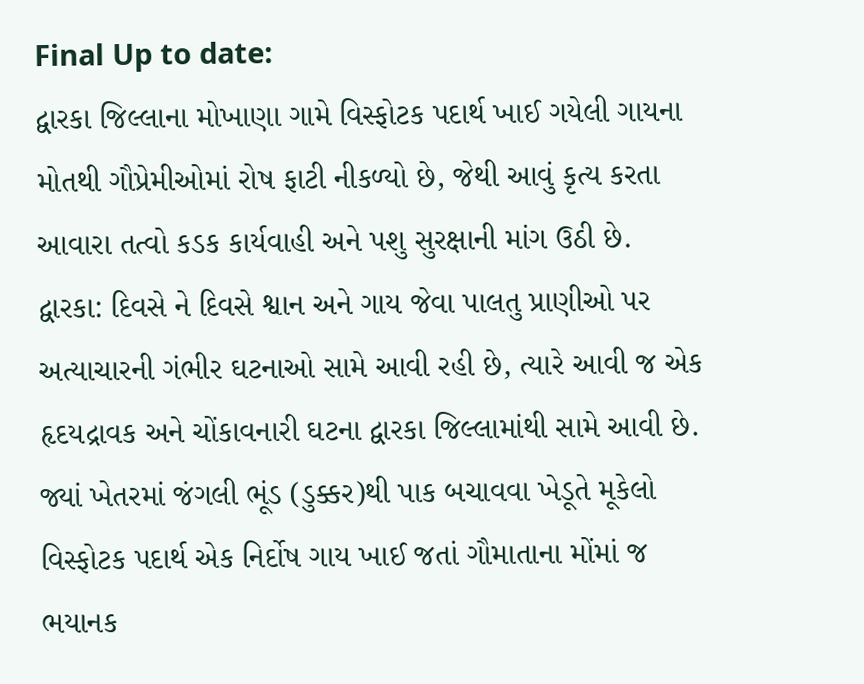Final Up to date:
દ્વારકા જિલ્લાના મોખાણા ગામે વિસ્ફોટક પદાર્થ ખાઈ ગયેલી ગાયના મોતથી ગૌપ્રેમીઓમાં રોષ ફાટી નીકળ્યો છે, જેથી આવું કૃત્ય કરતા આવારા તત્વો કડક કાર્યવાહી અને પશુ સુરક્ષાની માંગ ઉઠી છે.
દ્વારકા: દિવસે ને દિવસે શ્વાન અને ગાય જેવા પાલતુ પ્રાણીઓ પર અત્યાચારની ગંભીર ઘટનાઓ સામે આવી રહી છે, ત્યારે આવી જ એક હૃદયદ્રાવક અને ચોંકાવનારી ઘટના દ્વારકા જિલ્લામાંથી સામે આવી છે. જ્યાં ખેતરમાં જંગલી ભૂંડ (ડુક્કર)થી પાક બચાવવા ખેડૂતે મૂકેલો વિસ્ફોટક પદાર્થ એક નિર્દોષ ગાય ખાઈ જતાં ગૌમાતાના મોંમાં જ ભયાનક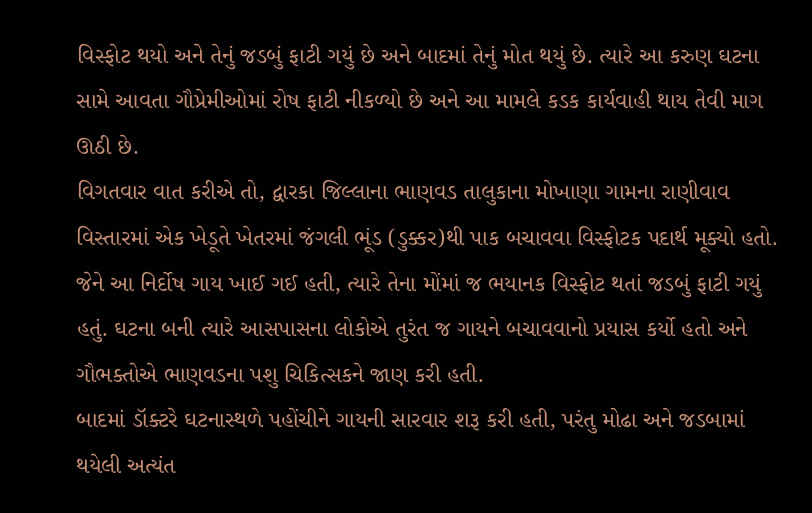વિસ્ફોટ થયો અને તેનું જડબું ફાટી ગયું છે અને બાદમાં તેનું મોત થયું છે. ત્યારે આ કરુણ ઘટના સામે આવતા ગૌપ્રેમીઓમાં રોષ ફાટી નીકળ્યો છે અને આ મામલે કડક કાર્યવાહી થાય તેવી માગ ઊઠી છે.
વિગતવાર વાત કરીએ તો, દ્વારકા જિલ્લાના ભાણવડ તાલુકાના મોખાણા ગામના રાણીવાવ વિસ્તારમાં એક ખેડૂતે ખેતરમાં જંગલી ભૂંડ (ડુક્કર)થી પાક બચાવવા વિસ્ફોટક પદાર્થ મૂક્યો હતો. જેને આ નિર્દોષ ગાય ખાઈ ગઈ હતી, ત્યારે તેના મોંમાં જ ભયાનક વિસ્ફોટ થતાં જડબું ફાટી ગયું હતું. ઘટના બની ત્યારે આસપાસના લોકોએ તુરંત જ ગાયને બચાવવાનો પ્રયાસ કર્યો હતો અને ગૌભક્તોએ ભાણવડના પશુ ચિકિત્સકને જાણ કરી હતી.
બાદમાં ડૉક્ટરે ઘટનાસ્થળે પહોંચીને ગાયની સારવાર શરૂ કરી હતી, પરંતુ મોઢા અને જડબામાં થયેલી અત્યંત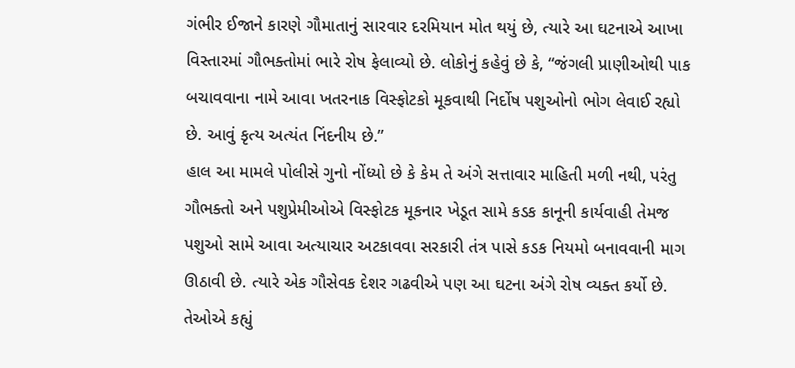ગંભીર ઈજાને કારણે ગૌમાતાનું સારવાર દરમિયાન મોત થયું છે, ત્યારે આ ઘટનાએ આખા વિસ્તારમાં ગૌભક્તોમાં ભારે રોષ ફેલાવ્યો છે. લોકોનું કહેવું છે કે, “જંગલી પ્રાણીઓથી પાક બચાવવાના નામે આવા ખતરનાક વિસ્ફોટકો મૂકવાથી નિર્દોષ પશુઓનો ભોગ લેવાઈ રહ્યો છે. આવું કૃત્ય અત્યંત નિંદનીય છે.”
હાલ આ મામલે પોલીસે ગુનો નોંધ્યો છે કે કેમ તે અંગે સત્તાવાર માહિતી મળી નથી, પરંતુ ગૌભક્તો અને પશુપ્રેમીઓએ વિસ્ફોટક મૂકનાર ખેડૂત સામે કડક કાનૂની કાર્યવાહી તેમજ પશુઓ સામે આવા અત્યાચાર અટકાવવા સરકારી તંત્ર પાસે કડક નિયમો બનાવવાની માગ ઊઠાવી છે. ત્યારે એક ગૌસેવક દેશર ગઢવીએ પણ આ ઘટના અંગે રોષ વ્યક્ત કર્યો છે. તેઓએ કહ્યું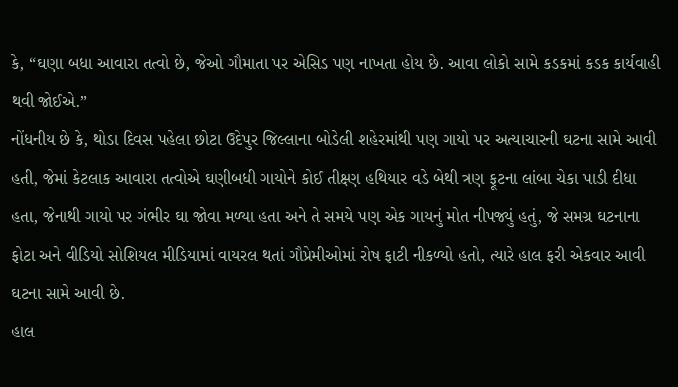કે, “ઘણા બધા આવારા તત્વો છે, જેઓ ગૌમાતા પર એસિડ પણ નાખતા હોય છે. આવા લોકો સામે કડકમાં કડક કાર્યવાહી થવી જોઈએ.”
નોંધનીય છે કે, થોડા દિવસ પહેલા છોટા ઉદેપુર જિલ્લાના બોડેલી શહેરમાંથી પણ ગાયો પર અત્યાચારની ઘટના સામે આવી હતી, જેમાં કેટલાક આવારા તત્વોએ ઘણીબધી ગાયોને કોઈ તીક્ષ્ણ હથિયાર વડે બેથી ત્રણ ફૂટના લાંબા ચેકા પાડી દીધા હતા, જેનાથી ગાયો પર ગંભીર ઘા જોવા મળ્યા હતા અને તે સમયે પણ એક ગાયનું મોત નીપજ્યું હતું, જે સમગ્ર ઘટનાના ફોટા અને વીડિયો સોશિયલ મીડિયામાં વાયરલ થતાં ગૌપ્રેમીઓમાં રોષ ફાટી નીકળ્યો હતો, ત્યારે હાલ ફરી એકવાર આવી ઘટના સામે આવી છે.
હાલ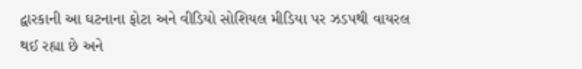દ્વારકાની આ ઘટનાના ફોટા અને વીડિયો સોશિયલ મીડિયા પર ઝડપથી વાયરલ થઈ રહ્યા છે અને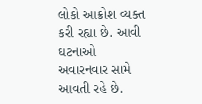લોકો આક્રોશ વ્યક્ત કરી રહ્યા છે. આવી ઘટનાઓ અવારનવાર સામે આવતી રહે છે.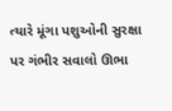ત્યારે મૂંગા પશુઓની સુરક્ષા પર ગંભીર સવાલો ઊભા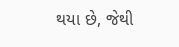થયા છે, જેથી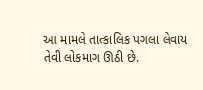આ મામલે તાત્કાલિક પગલા લેવાય તેવી લોકમાગ ઊઠી છે.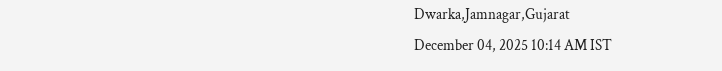Dwarka,Jamnagar,Gujarat
December 04, 2025 10:14 AM IST